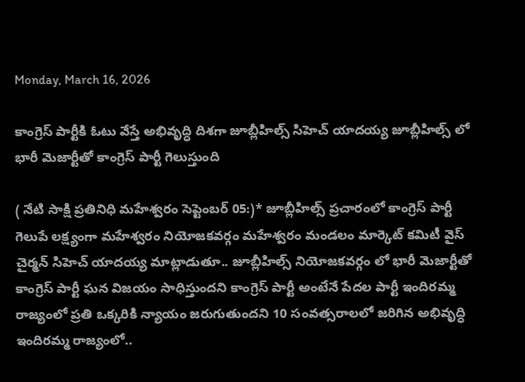Monday, March 16, 2026

కాంగ్రెస్ పార్టీకి ఓటు వేస్తే అభివృద్ధి దిశగా జూబ్లీహిల్స్ సిహెచ్ యాదయ్య జూబ్లీహిల్స్ లో భారీ మెజార్టీతో కాంగ్రెస్ పార్టీ గెలుస్తుంది

( నేటి సాక్షి ప్రతినిధి మహేశ్వరం సెప్టెంబర్ 05:)* జూబ్లీహిల్స్ ప్రచారంలో కాంగ్రెస్ పార్టీ గెలుపే లక్ష్యంగా మహేశ్వరం నియోజకవర్గం మహేశ్వరం మండలం మార్కెట్ కమిటీ వైస్ చైర్మన్ సిహెచ్ యాదయ్య మాట్లాడుతూ.. జూబ్లీహిల్స్ నియోజకవర్గం లో భారీ మెజార్టీతో కాంగ్రెస్ పార్టీ ఘన విజయం సాధిస్తుందని కాంగ్రెస్ పార్టీ అంటేనే పేదల పార్టీ ఇందిరమ్మ రాజ్యంలో ప్రతి ఒక్కరికి న్యాయం జరుగుతుందని 10 సంవత్సరాలలో జరిగిన అభివృద్ధి ఇందిరమ్మ రాజ్యంలో..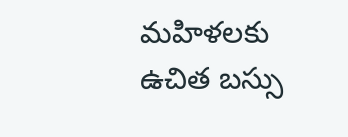మహిళలకు ఉచిత బస్సు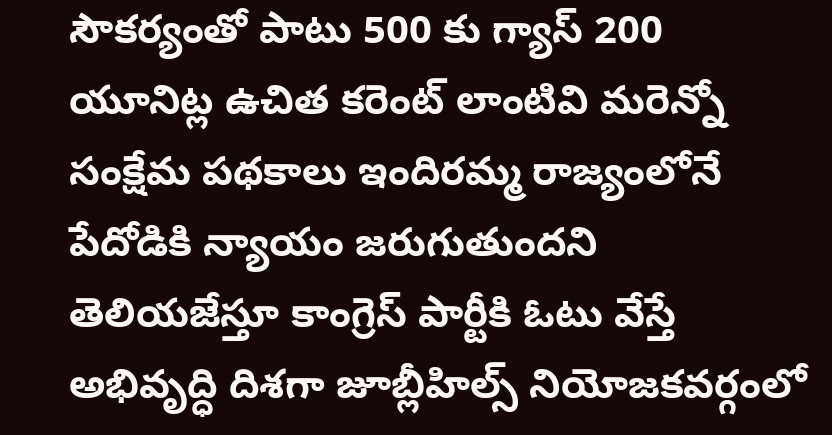సౌకర్యంతో పాటు 500 కు గ్యాస్ 200 యూనిట్ల ఉచిత కరెంట్ లాంటివి మరెన్నో సంక్షేమ పథకాలు ఇందిరమ్మ రాజ్యంలోనే పేదోడికి న్యాయం జరుగుతుందని తెలియజేస్తూ కాంగ్రెస్ పార్టీకి ఓటు వేస్తే అభివృద్ధి దిశగా జూబ్లీహిల్స్ నియోజకవర్గంలో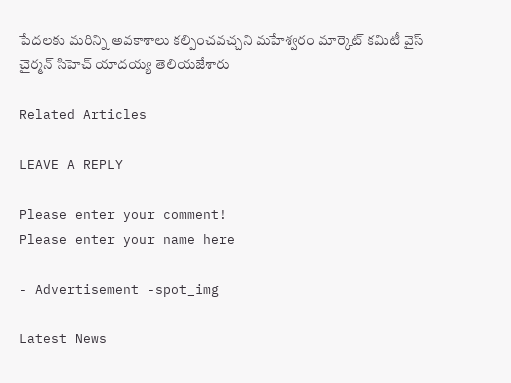పేదలకు మరిన్ని అవకాశాలు కల్పించవచ్చని మహేశ్వరం మార్కెట్ కమిటీ వైస్ చైర్మన్ సిహెచ్ యాదయ్య తెలియజేశారు

Related Articles

LEAVE A REPLY

Please enter your comment!
Please enter your name here

- Advertisement -spot_img

Latest News